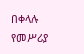በቀላሉ የመሥሪያ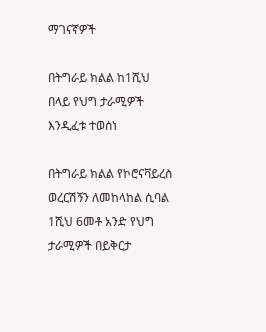ማገናኛዎች

በትግራይ ክልል ከ1ሺህ በላይ የህግ ታራሚዎች እንዲፈቱ ተወሰነ

በትግራይ ክልል የኮሮናቫይረስ ወረርሽኝን ለመከላከል ሲባል 1ሺህ 6መቶ አንድ የህግ ታራሚዎች በይቅርታ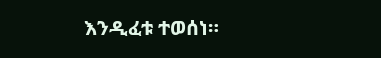እንዲፈቱ ተወሰነ።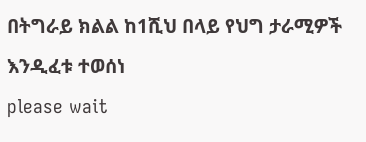በትግራይ ክልል ከ1ሺህ በላይ የህግ ታራሚዎች እንዲፈቱ ተወሰነ
please wait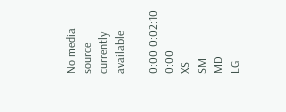No media source currently available

0:00 0:02:10 0:00
XS
SM
MD
LG